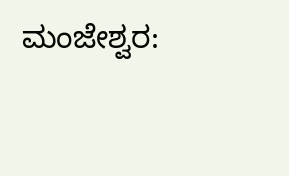ಮಂಜೇಶ್ವರ: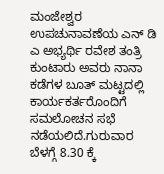ಮಂಜೇಶ್ವರ ಉಪಚುನಾವಣೆಯ ಎನ್ ಡಿ ಎ ಅಭ್ಯರ್ಥಿ ರವೇಶ ತಂತ್ರಿ ಕುಂಟಾರು ಅವರು ನಾನಾ ಕಡೆಗಳ ಬೂತ್ ಮಟ್ಟದಲ್ಲಿ ಕಾರ್ಯಕರ್ತರೊಂದಿಗೆ ಸಮಲೋಚನ ಸಭೆ ನಡೆಯಲಿದೆ.ಗುರುವಾರ ಬೆಳಗ್ಗೆ 8.30 ಕ್ಕೆ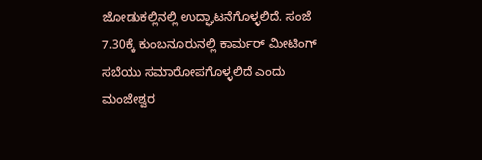ಜೋಡುಕಲ್ಲಿನಲ್ಲಿ ಉದ್ಘಾಟನೆಗೊಳ್ಳಲಿದೆ. ಸಂಜೆ 7.30ಕ್ಕೆ ಕುಂಬನೂರುನಲ್ಲಿ ಕಾರ್ಮರ್ ಮೀಟಿಂಗ್ ಸಬೆಯು ಸಮಾರೋಪಗೊಳ್ಳಲಿದೆ ಎಂದು ಮಂಜೇಶ್ವರ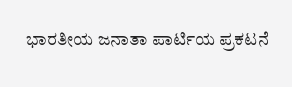ಭಾರತೀಯ ಜನಾತಾ ಪಾರ್ಟಿಯ ಪ್ರಕಟನೆ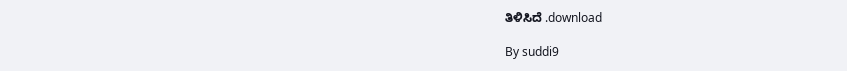ತಿಳಿಸಿದೆ .download

By suddi9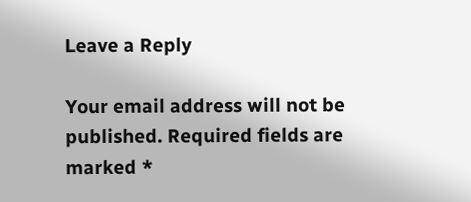Leave a Reply

Your email address will not be published. Required fields are marked *